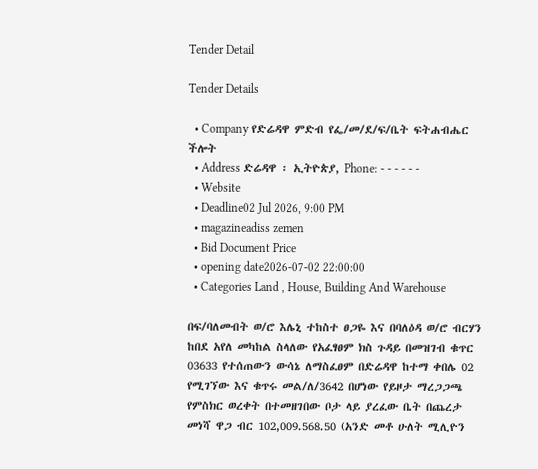Tender Detail

Tender Details

  • Company የድሬዳዋ ምድብ የፌ/መ/ደ/ፍ/ቤት ፍትሐብሔር ችሎት
  • Address ድሬዳዋ ፡ ኢትዮጵያ, Phone: - - - - - -
  • Website
  • Deadline02 Jul 2026, 9:00 PM
  • magazineadiss zemen
  • Bid Document Price
  • opening date2026-07-02 22:00:00
  • Categories Land , House, Building And Warehouse

በፍ/ባለመብት ወ/ሮ እሌኒ ተከስተ ፀጋዬ እና በባለዕዳ ወ/ሮ ብርሃን ከበደ አየለ መካከል ስላለው የአፈፃፀም ክስ ጉዳይ በመዝገብ ቁጥር 03633 የተሰጠውን ውሳኔ ለማስፈፀም በድሬዳዋ ከተማ ቀበሌ 02 የሚገኘው እና ቁጥሩ መል/ለ/3642 በሆነው የይዞታ ማረጋጋጫ የምስክር ወረቀት በተመዘገበው ቦታ ላይ ያረፈው ቤት በጨረታ መነሻ ዋጋ ብር 102,009.568.50 (አንድ መቶ ሁለት ሚሊዮን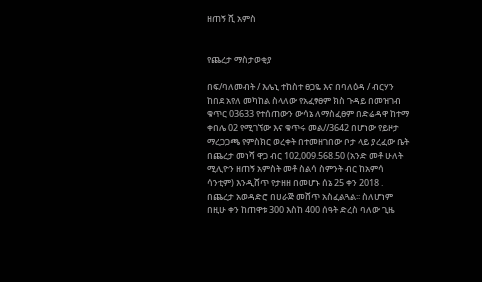ዘጠኝ ሺ አምስ


የጨረታ ማስታወቂያ

በፍ/ባለመብት / እሌኒ ተከስተ ፀጋዬ እና በባለዕዳ / ብርሃን ከበደ አየለ መካከል ስላለው የአፈፃፀም ክስ ጉዳይ በመዝገብ ቁጥር 03633 የተሰጠውን ውሳኔ ለማስፈፀም በድሬዳዋ ከተማ ቀበሌ 02 የሚገኘው እና ቁጥሩ መል//3642 በሆነው የይዞታ ማረጋጋጫ የምስክር ወረቀት በተመዘገበው ቦታ ላይ ያረፈው ቤት በጨረታ መነሻ ዋጋ ብር 102,009.568.50 (አንድ መቶ ሁለት ሚሊዮን ዘጠኝ አምስት መቶ ስልሳ ስምንት ብር ከአምሳ ሳንቲም) እንዲሸጥ የታዘዘ በመሆኑ ሰኔ 25 ቀን 2018 . በጨረታ አወዳድሮ በሀራጅ መሸጥ አስፈልጓል፡፡ ስለሆነም በዚሁ ቀን ከጠዋቱ 300 እስከ 400 ሰዓት ድረስ ባለው ጊዜ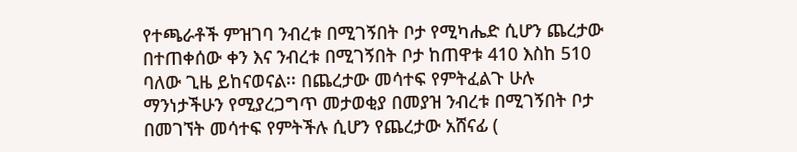የተጫራቶች ምዝገባ ንብረቱ በሚገኝበት ቦታ የሚካሔድ ሲሆን ጨረታው በተጠቀሰው ቀን እና ንብረቱ በሚገኝበት ቦታ ከጠዋቱ 410 እስከ 510 ባለው ጊዜ ይከናወናል፡፡ በጨረታው መሳተፍ የምትፈልጉ ሁሉ ማንነታችሁን የሚያረጋግጥ መታወቂያ በመያዝ ንብረቱ በሚገኝበት ቦታ በመገኘት መሳተፍ የምትችሉ ሲሆን የጨረታው አሸናፊ (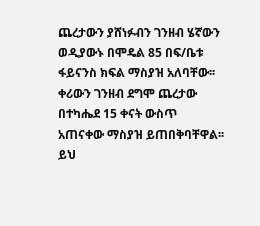ጨረታውን ያሸነፉብን ገንዘብ ሄኛውን ወዲያውኑ በሞዴል 85 በፍ/ቤቱ ፋይናንስ ክፍል ማስያዝ አለባቸው፡፡ ቀሪውን ገንዘብ ደግሞ ጨረታው በተካሔደ 15 ቀናት ውስጥ አጠናቀው ማስያዝ ይጠበቅባቸዋል፡፡ ይህ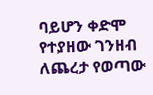ባይሆን ቀድሞ የተያዘው ገንዘብ ለጨረታ የወጣው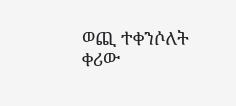ወጪ ተቀንሶለት ቀሪው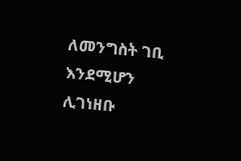ለመንግስት ገቢ እንደሚሆን ሊገነዘቡ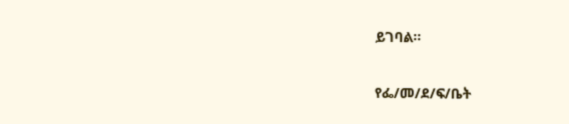ይገባል።

የፌ/መ/ደ/ፍ/ቤት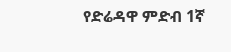የድሬዳዋ ምድብ 1ኛ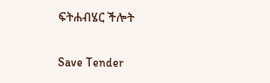ፍትሐብሄር ችሎት

Save Tender